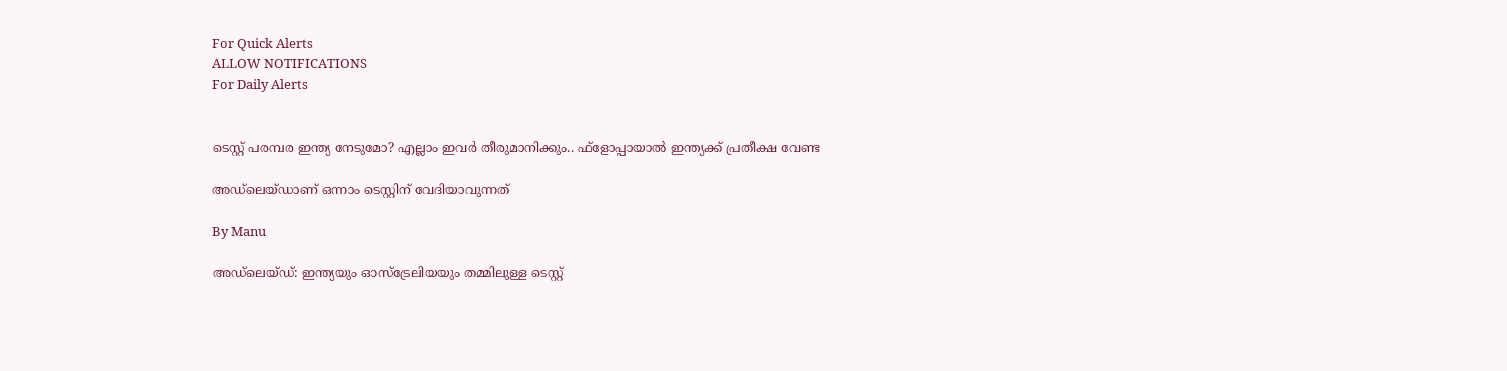For Quick Alerts
ALLOW NOTIFICATIONS
For Daily Alerts


ടെസ്റ്റ് പരമ്പര ഇന്ത്യ നേടുമോ? എല്ലാം ഇവര്‍ തീരുമാനിക്കും.. ഫ്‌ളോപ്പായാല്‍ ഇന്ത്യക്ക് പ്രതീക്ഷ വേണ്ട

അഡ്‌ലെയ്ഡാണ് ഒന്നാം ടെസ്റ്റിന് വേദിയാവുന്നത്

By Manu

അഡ്‌ലെയ്ഡ്: ഇന്ത്യയും ഓസ്‌ട്രേലിയയും തമ്മിലുള്ള ടെസ്റ്റ്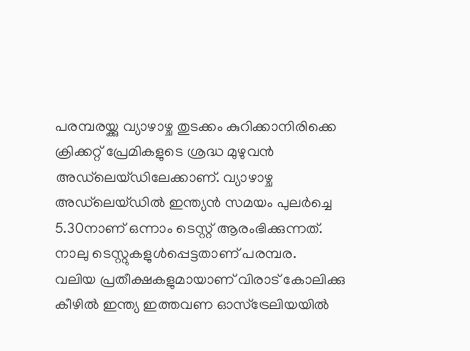പരമ്പരയ്ക്കു വ്യാഴാഴ്ച തുടക്കം കുറിക്കാനിരിക്കെ ക്രിക്കറ്റ് പ്രേമികളുടെ ശ്രദ്ധ മുഴുവന്‍ അഡ്‌ലെയ്ഡിലേക്കാണ്. വ്യാഴാഴ്ച അഡ്‌ലെയ്ഡില്‍ ഇന്ത്യന്‍ സമയം പുലര്‍ച്ചെ 5.30നാണ് ഒന്നാം ടെസ്റ്റ് ആരംഭിക്കുന്നത്. നാലു ടെസ്റ്റുകളുള്‍പ്പെട്ടതാണ് പരമ്പര.
വലിയ പ്രതീക്ഷകളുമായാണ് വിരാട് കോലിക്കു കീഴില്‍ ഇന്ത്യ ഇത്തവണ ഓസ്‌ട്രേലിയയില്‍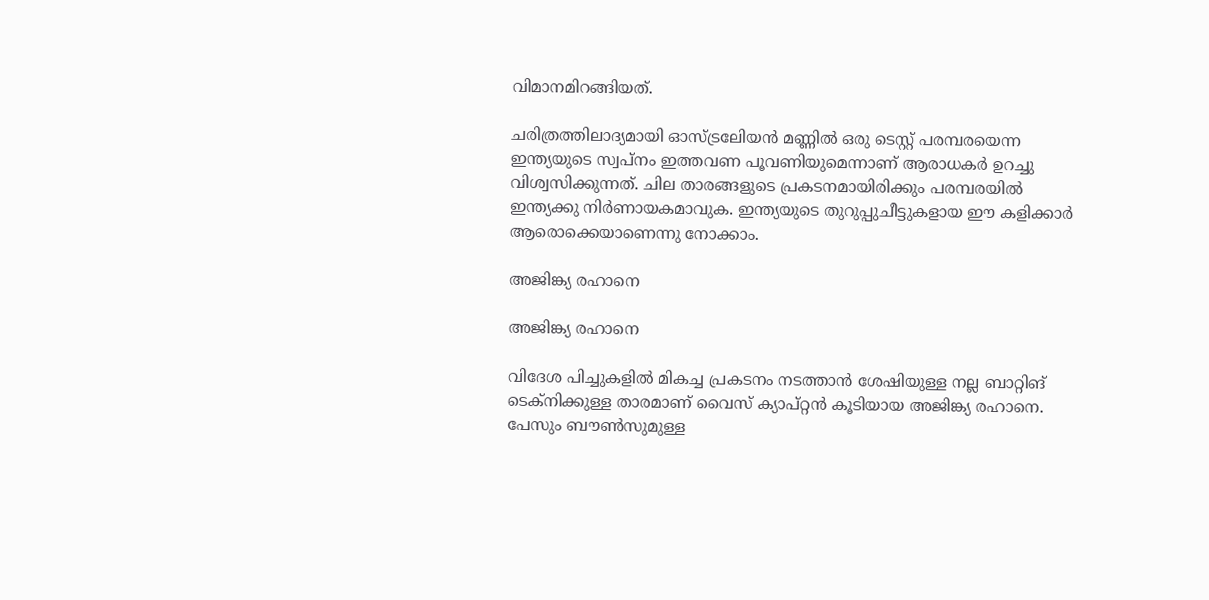വിമാനമിറങ്ങിയത്.

ചരിത്രത്തിലാദ്യമായി ഓസ്ട്രലേിയന്‍ മണ്ണില്‍ ഒരു ടെസ്റ്റ് പരമ്പരയെന്ന ഇന്ത്യയുടെ സ്വപ്‌നം ഇത്തവണ പൂവണിയുമെന്നാണ് ആരാധകര്‍ ഉറച്ചു വിശ്വസിക്കുന്നത്. ചില താരങ്ങളുടെ പ്രകടനമായിരിക്കും പരമ്പരയില്‍ ഇന്ത്യക്കു നിര്‍ണായകമാവുക. ഇന്ത്യയുടെ തുറുപ്പുചീട്ടുകളായ ഈ കളിക്കാര്‍ ആരൊക്കെയാണെന്നു നോക്കാം.

അജിങ്ക്യ രഹാനെ

അജിങ്ക്യ രഹാനെ

വിദേശ പിച്ചുകളില്‍ മികച്ച പ്രകടനം നടത്താന്‍ ശേഷിയുള്ള നല്ല ബാറ്റിങ് ടെക്‌നിക്കുള്ള താരമാണ് വൈസ് ക്യാപ്റ്റന്‍ കൂടിയായ അജിങ്ക്യ രഹാനെ. പേസും ബൗണ്‍സുമുള്ള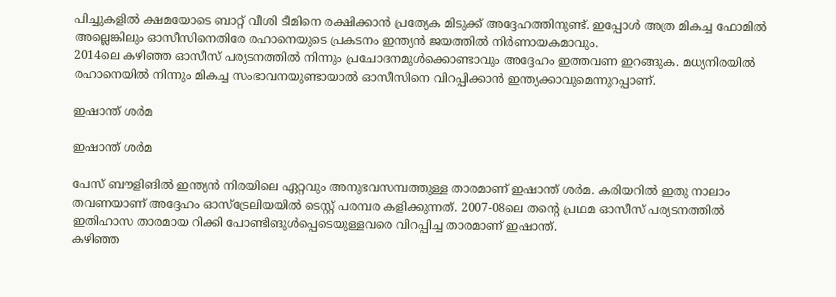പിച്ചുകളില്‍ ക്ഷമയോടെ ബാറ്റ് വീശി ടീമിനെ രക്ഷിക്കാന്‍ പ്രത്യേക മിടുക്ക് അദ്ദേഹത്തിനുണ്ട്. ഇപ്പോള്‍ അത്ര മികച്ച ഫോമില്‍ അല്ലെങ്കിലും ഓസീസിനെതിരേ രഹാനെയുടെ പ്രകടനം ഇന്ത്യന്‍ ജയത്തില്‍ നിര്‍ണായകമാവും.
2014ലെ കഴിഞ്ഞ ഓസീസ് പര്യടനത്തില്‍ നിന്നും പ്രചോദനമുള്‍ക്കൊണ്ടാവും അദ്ദേഹം ഇത്തവണ ഇറങ്ങുക. മധ്യനിരയില്‍ രഹാനെയില്‍ നിന്നും മികച്ച സംഭാവനയുണ്ടായാല്‍ ഓസീസിനെ വിറപ്പിക്കാന്‍ ഇന്ത്യക്കാവുമെന്നുറപ്പാണ്.

ഇഷാന്ത് ശര്‍മ

ഇഷാന്ത് ശര്‍മ

പേസ് ബൗളിങില്‍ ഇന്ത്യന്‍ നിരയിലെ ഏറ്റവും അനുഭവസമ്പത്തുള്ള താരമാണ് ഇഷാന്ത് ശര്‍മ. കരിയറില്‍ ഇതു നാലാം തവണയാണ് അദ്ദേഹം ഓസ്‌ട്രേലിയയില്‍ ടെസ്റ്റ് പരമ്പര കളിക്കുന്നത്. 2007-08ലെ തന്റെ പ്രഥമ ഓസീസ് പര്യടനത്തില്‍ ഇതിഹാസ താരമായ റിക്കി പോണ്ടിങുള്‍പ്പെടെയുള്ളവരെ വിറപ്പിച്ച താരമാണ് ഇഷാന്ത്.
കഴിഞ്ഞ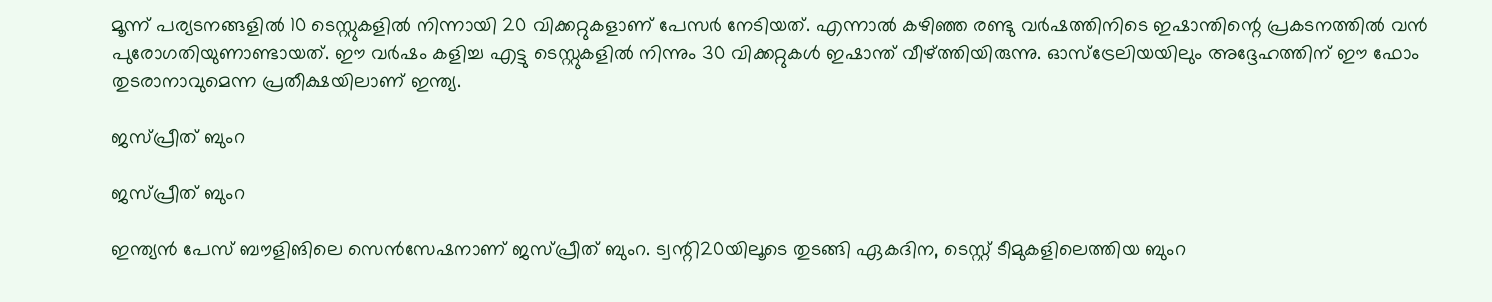മൂന്ന് പര്യടനങ്ങളില്‍ 10 ടെസ്റ്റുകളില്‍ നിന്നായി 20 വിക്കറ്റുകളാണ് പേസര്‍ നേടിയത്. എന്നാല്‍ കഴിഞ്ഞ രണ്ടു വര്‍ഷത്തിനിടെ ഇഷാന്തിന്റെ പ്രകടനത്തില്‍ വന്‍ പുരോഗതിയുണാണ്ടായത്. ഈ വര്‍ഷം കളിച്ച എട്ടു ടെസ്റ്റുകളില്‍ നിന്നും 30 വിക്കറ്റുകള്‍ ഇഷാന്ത് വീഴ്ത്തിയിരുന്നു. ഓസ്‌ട്രേലിയയിലും അദ്ദേഹത്തിന് ഈ ഫോം തുടരാനാവുമെന്ന പ്രതീക്ഷയിലാണ് ഇന്ത്യ.

ജസ്പ്രീത് ബുംറ

ജസ്പ്രീത് ബുംറ

ഇന്ത്യന്‍ പേസ് ബൗളിങിലെ സെന്‍സേഷനാണ് ജസ്പ്രീത് ബുംറ. ട്വന്റി20യിലൂടെ തുടങ്ങി ഏകദിന, ടെസ്റ്റ് ടീമുകളിലെത്തിയ ബുംറ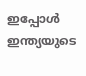ഇപ്പോള്‍ ഇന്ത്യയുടെ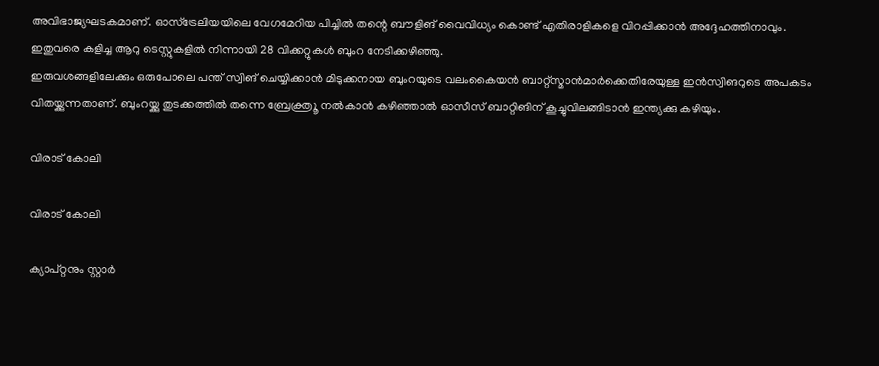അവിഭാജ്യഘടകമാണ്. ഓസ്‌ട്രേലിയയിലെ വേഗമേറിയ പിച്ചില്‍ തന്റെ ബൗളിങ് വൈവിധ്യം കൊണ്ട് എതിരാളികളെ വിറപ്പിക്കാന്‍ അദ്ദേഹത്തിനാവും. ഇതുവരെ കളിച്ച ആറു ടെസ്റ്റുകളില്‍ നിന്നായി 28 വിക്കറ്റുകള്‍ ബുംറ നേടിക്കഴിഞ്ഞു.
ഇരുവശങ്ങളിലേക്കും ഒരുപോലെ പന്ത് സ്വിങ് ചെയ്യിക്കാന്‍ മിടുക്കനായ ബുംറയുടെ വലംകൈയന്‍ ബാറ്റ്‌സ്മാന്‍മാര്‍ക്കെതിരേയുള്ള ഇന്‍സ്വിങറുടെ അപകടം വിതയ്ക്കുന്നതാണ്. ബുംറയ്ക്കു തുടക്കത്തില്‍ തന്നെ ബ്രേക്ത്രൂ നല്‍കാന്‍ കഴിഞ്ഞാല്‍ ഓസീസ് ബാറ്റിങിന് കൂച്ചുവിലങ്ങിടാന്‍ ഇന്ത്യക്കു കഴിയും.

വിരാട് കോലി

വിരാട് കോലി

ക്യാപ്റ്റനും സ്റ്റാര്‍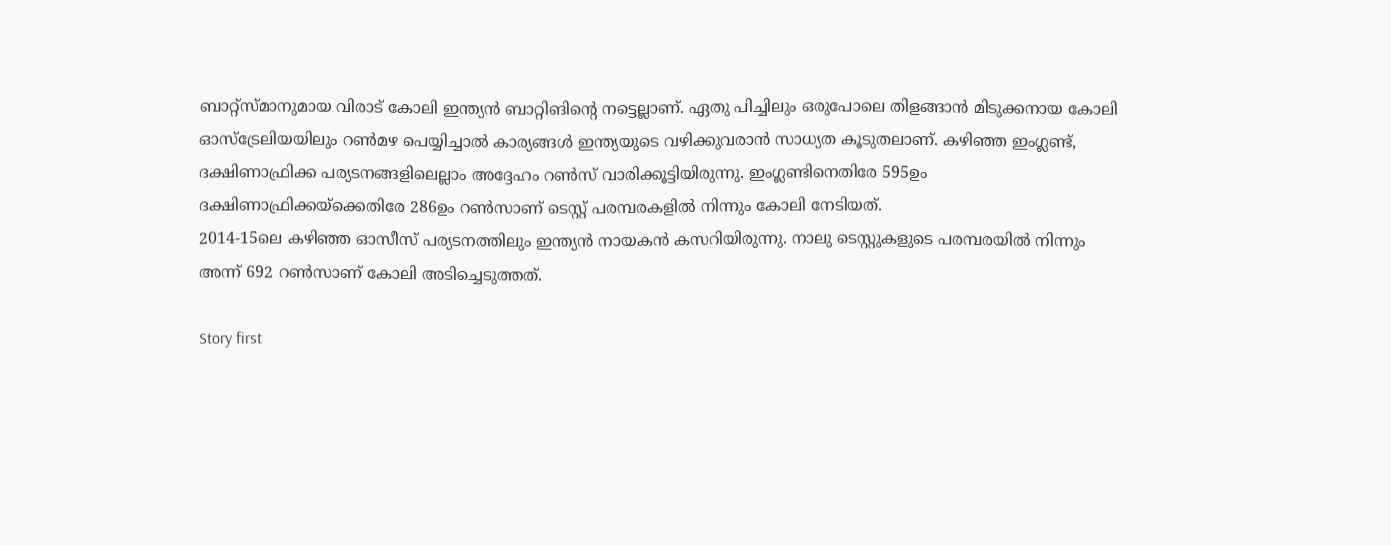ബാറ്റ്‌സ്മാനുമായ വിരാട് കോലി ഇന്ത്യന്‍ ബാറ്റിങിന്റെ നട്ടെല്ലാണ്. ഏതു പിച്ചിലും ഒരുപോലെ തിളങ്ങാന്‍ മിടുക്കനായ കോലി ഓസ്‌ട്രേലിയയിലും റണ്‍മഴ പെയ്യിച്ചാല്‍ കാര്യങ്ങള്‍ ഇന്ത്യയുടെ വഴിക്കുവരാന്‍ സാധ്യത കൂടുതലാണ്. കഴിഞ്ഞ ഇംഗ്ലണ്ട്, ദക്ഷിണാഫ്രിക്ക പര്യടനങ്ങളിലെല്ലാം അദ്ദേഹം റണ്‍സ് വാരിക്കൂട്ടിയിരുന്നു. ഇംഗ്ലണ്ടിനെതിരേ 595ഉം ദക്ഷിണാഫ്രിക്കയ്‌ക്കെതിരേ 286ഉം റണ്‍സാണ് ടെസ്റ്റ് പരമ്പരകളില്‍ നിന്നും കോലി നേടിയത്.
2014-15ലെ കഴിഞ്ഞ ഓസീസ് പര്യടനത്തിലും ഇന്ത്യന്‍ നായകന്‍ കസറിയിരുന്നു. നാലു ടെസ്റ്റുകളുടെ പരമ്പരയില്‍ നിന്നും അന്ന് 692 റണ്‍സാണ് കോലി അടിച്ചെടുത്തത്.

Story first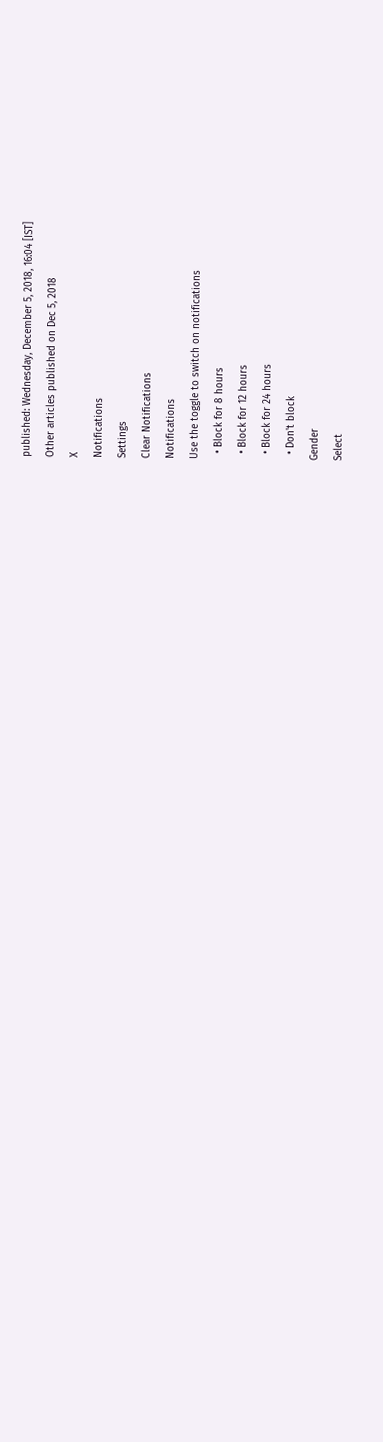published: Wednesday, December 5, 2018, 16:04 [IST]
Other articles published on Dec 5, 2018
X
Notifications
Settings
Clear Notifications
Notifications
Use the toggle to switch on notifications
  • Block for 8 hours
  • Block for 12 hours
  • Block for 24 hours
  • Don't block
Gender
Select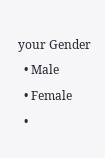your Gender
  • Male
  • Female
  •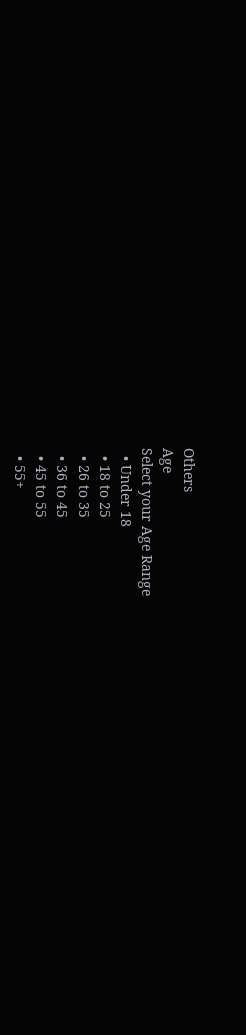Others
Age
Select your Age Range
  • Under 18
  • 18 to 25
  • 26 to 35
  • 36 to 45
  • 45 to 55
  • 55+